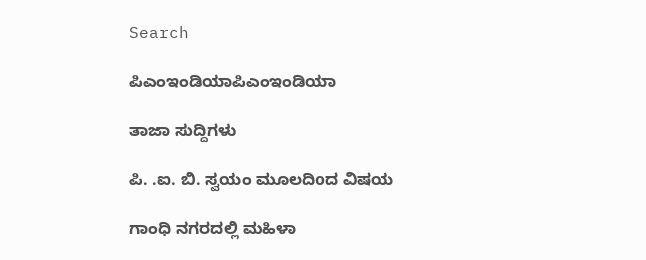Search

ಪಿಎಂಇಂಡಿಯಾಪಿಎಂಇಂಡಿಯಾ

ತಾಜಾ ಸುದ್ದಿಗಳು

ಪಿ. .ಐ. ಬಿ. ಸ್ವಯಂ ಮೂಲದಿoದ ವಿಷಯ

ಗಾಂಧಿ ನಗರದಲ್ಲಿ ಮಹಿಳಾ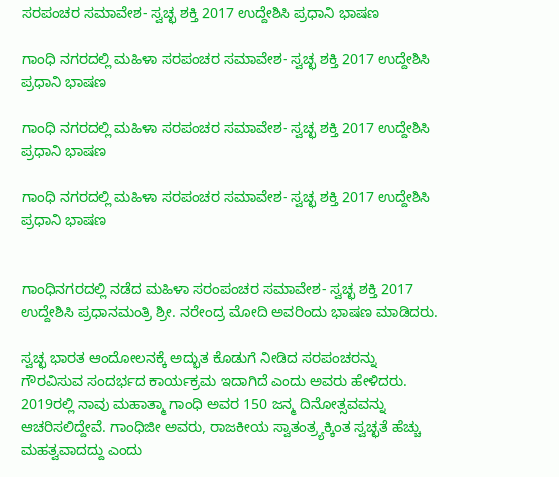ಸರಪಂಚರ ಸಮಾವೇಶ- ಸ್ವಚ್ಛ ಶಕ್ತಿ 2017 ಉದ್ದೇಶಿಸಿ ಪ್ರಧಾನಿ ಭಾಷಣ

ಗಾಂಧಿ ನಗರದಲ್ಲಿ ಮಹಿಳಾ ಸರಪಂಚರ ಸಮಾವೇಶ- ಸ್ವಚ್ಛ ಶಕ್ತಿ 2017 ಉದ್ದೇಶಿಸಿ ಪ್ರಧಾನಿ ಭಾಷಣ

ಗಾಂಧಿ ನಗರದಲ್ಲಿ ಮಹಿಳಾ ಸರಪಂಚರ ಸಮಾವೇಶ- ಸ್ವಚ್ಛ ಶಕ್ತಿ 2017 ಉದ್ದೇಶಿಸಿ ಪ್ರಧಾನಿ ಭಾಷಣ

ಗಾಂಧಿ ನಗರದಲ್ಲಿ ಮಹಿಳಾ ಸರಪಂಚರ ಸಮಾವೇಶ- ಸ್ವಚ್ಛ ಶಕ್ತಿ 2017 ಉದ್ದೇಶಿಸಿ ಪ್ರಧಾನಿ ಭಾಷಣ


ಗಾಂಧಿನಗರದಲ್ಲಿ ನಡೆದ ಮಹಿಳಾ ಸರಂಪಂಚರ ಸಮಾವೇಶ- ಸ್ವಚ್ಛ ಶಕ್ತಿ 2017 ಉದ್ದೇಶಿಸಿ ಪ್ರಧಾನಮಂತ್ರಿ ಶ್ರೀ. ನರೇಂದ್ರ ಮೋದಿ ಅವರಿಂದು ಭಾಷಣ ಮಾಡಿದರು.

ಸ್ವಚ್ಛ ಭಾರತ ಆಂದೋಲನಕ್ಕೆ ಅದ್ಭುತ ಕೊಡುಗೆ ನೀಡಿದ ಸರಪಂಚರನ್ನು ಗೌರವಿಸುವ ಸಂದರ್ಭದ ಕಾರ್ಯಕ್ರಮ ಇದಾಗಿದೆ ಎಂದು ಅವರು ಹೇಳಿದರು. 2019ರಲ್ಲಿ ನಾವು ಮಹಾತ್ಮಾ ಗಾಂಧಿ ಅವರ 150 ಜನ್ಮ ದಿನೋತ್ಸವವನ್ನು ಆಚರಿಸಲಿದ್ದೇವೆ. ಗಾಂಧಿಜೀ ಅವರು, ರಾಜಕೀಯ ಸ್ವಾತಂತ್ರ್ಯಕ್ಕಿಂತ ಸ್ವಚ್ಛತೆ ಹೆಚ್ಚು ಮಹತ್ವವಾದದ್ದು ಎಂದು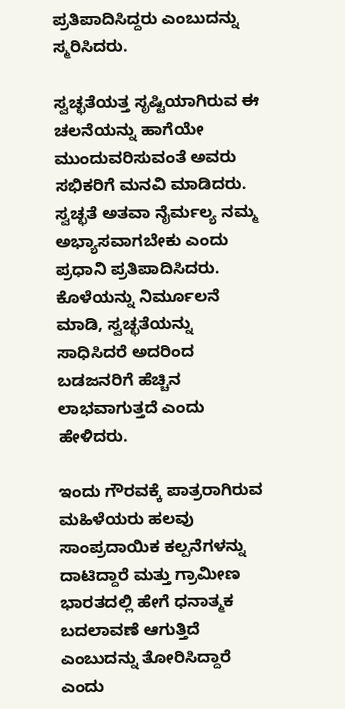ಪ್ರತಿಪಾದಿಸಿದ್ದರು ಎಂಬುದನ್ನು ಸ್ಮರಿಸಿದರು.

ಸ್ವಚ್ಛತೆಯತ್ತ ಸೃಷ್ಟಿಯಾಗಿರುವ ಈ ಚಲನೆಯನ್ನು ಹಾಗೆಯೇ ಮುಂದುವರಿಸುವಂತೆ ಅವರು ಸಭಿಕರಿಗೆ ಮನವಿ ಮಾಡಿದರು. ಸ್ವಚ್ಛತೆ ಅತವಾ ನೈರ್ಮಲ್ಯ ನಮ್ಮ ಅಭ್ಯಾಸವಾಗಬೇಕು ಎಂದು ಪ್ರಧಾನಿ ಪ್ರತಿಪಾದಿಸಿದರು. ಕೊಳೆಯನ್ನು ನಿರ್ಮೂಲನೆ ಮಾಡಿ, ಸ್ವಚ್ಛತೆಯನ್ನು ಸಾಧಿಸಿದರೆ ಅದರಿಂದ ಬಡಜನರಿಗೆ ಹೆಚ್ಚಿನ ಲಾಭವಾಗುತ್ತದೆ ಎಂದು ಹೇಳಿದರು.

ಇಂದು ಗೌರವಕ್ಕೆ ಪಾತ್ರರಾಗಿರುವ ಮಹಿಳೆಯರು ಹಲವು ಸಾಂಪ್ರದಾಯಿಕ ಕಲ್ಪನೆಗಳನ್ನು ದಾಟಿದ್ದಾರೆ ಮತ್ತು ಗ್ರಾಮೀಣ ಭಾರತದಲ್ಲಿ ಹೇಗೆ ಧನಾತ್ಮಕ ಬದಲಾವಣೆ ಆಗುತ್ತಿದೆ ಎಂಬುದನ್ನು ತೋರಿಸಿದ್ದಾರೆ ಎಂದು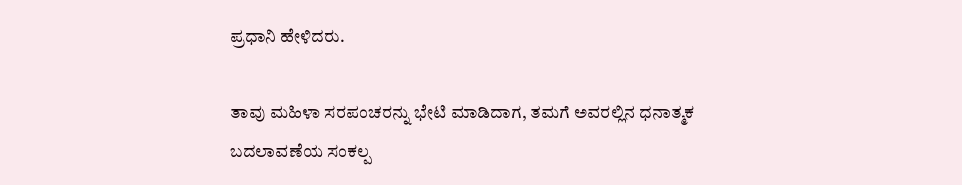ಪ್ರಧಾನಿ ಹೇಳಿದರು.

ತಾವು ಮಹಿಳಾ ಸರಪಂಚರನ್ನು ಭೇಟಿ ಮಾಡಿದಾಗ, ತಮಗೆ ಅವರಲ್ಲಿನ ಧನಾತ್ಮಕ ಬದಲಾವಣೆಯ ಸಂಕಲ್ಪ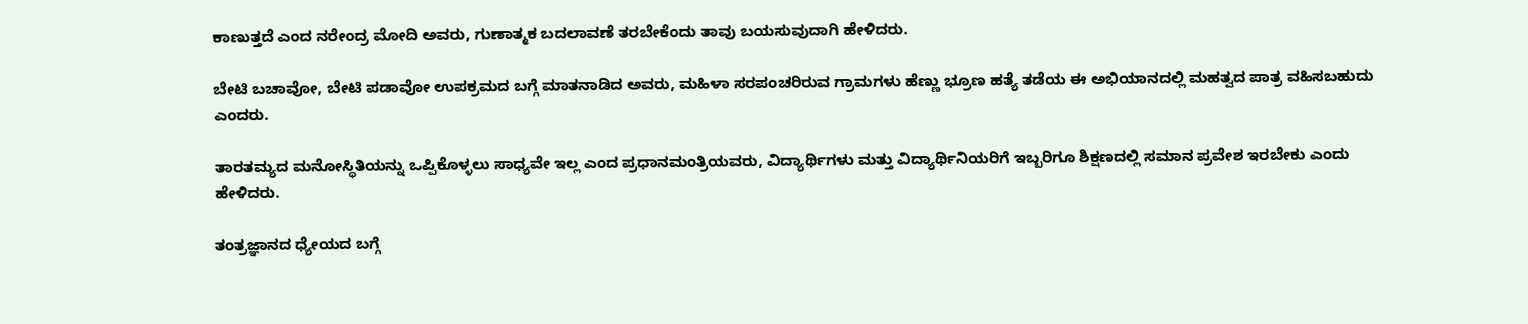ಕಾಣುತ್ತದೆ ಎಂದ ನರೇಂದ್ರ ಮೋದಿ ಅವರು, ಗುಣಾತ್ಮಕ ಬದಲಾವಣೆ ತರಬೇಕೆಂದು ತಾವು ಬಯಸುವುದಾಗಿ ಹೇಳಿದರು.

ಬೇಟಿ ಬಚಾವೋ, ಬೇಟಿ ಪಡಾವೋ ಉಪಕ್ರಮದ ಬಗ್ಗೆ ಮಾತನಾಡಿದ ಅವರು, ಮಹಿಳಾ ಸರಪಂಚರಿರುವ ಗ್ರಾಮಗಳು ಹೆಣ್ಣು ಭ್ರೂಣ ಹತ್ಯೆ ತಡೆಯ ಈ ಅಭಿಯಾನದಲ್ಲಿ ಮಹತ್ವದ ಪಾತ್ರ ವಹಿಸಬಹುದು ಎಂದರು.

ತಾರತಮ್ಯದ ಮನೋಸ್ಥಿತಿಯನ್ನು ಒಪ್ಪಿಕೊಳ್ಳಲು ಸಾಧ್ಯವೇ ಇಲ್ಲ ಎಂದ ಪ್ರಧಾನಮಂತ್ರಿಯವರು, ವಿದ್ಯಾರ್ಥಿಗಳು ಮತ್ತು ವಿದ್ಯಾರ್ಥಿನಿಯರಿಗೆ ಇಬ್ಬರಿಗೂ ಶಿಕ್ಷಣದಲ್ಲಿ ಸಮಾನ ಪ್ರವೇಶ ಇರಬೇಕು ಎಂದು ಹೇಳಿದರು.

ತಂತ್ರಜ್ಞಾನದ ಧ್ಯೇಯದ ಬಗ್ಗೆ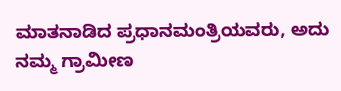ಮಾತನಾಡಿದ ಪ್ರಧಾನಮಂತ್ರಿಯವರು, ಅದು ನಮ್ಮ ಗ್ರಾಮೀಣ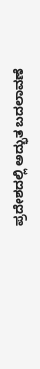ಪ್ರದೇಶದಲ್ಲಿ ಅದ್ಭುತ ಬದಲಾವಣೆ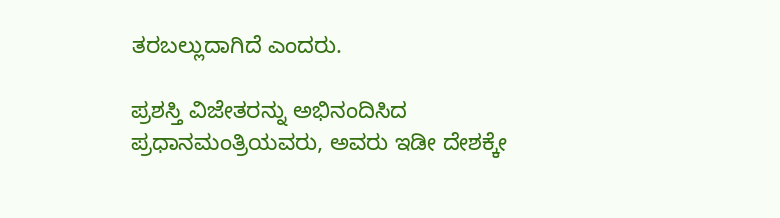ತರಬಲ್ಲುದಾಗಿದೆ ಎಂದರು.

ಪ್ರಶಸ್ತಿ ವಿಜೇತರನ್ನು ಅಭಿನಂದಿಸಿದ ಪ್ರಧಾನಮಂತ್ರಿಯವರು, ಅವರು ಇಡೀ ದೇಶಕ್ಕೇ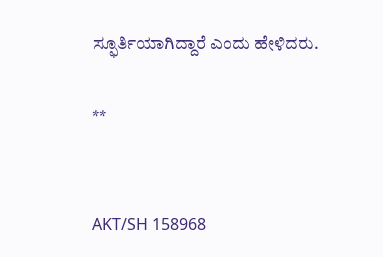ಸ್ಫೂರ್ತಿಯಾಗಿದ್ದಾರೆ ಎಂದು ಹೇಳಿದರು.

**


AKT/SH 158968